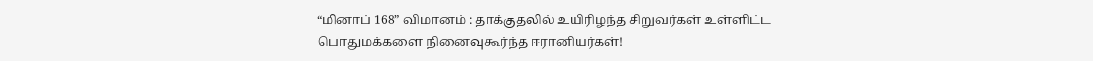“மினாப் 168” விமானம் : தாக்குதலில் உயிரிழந்த சிறுவர்கள் உள்ளிட்ட பொதுமக்களை நினைவுகூர்ந்த ஈரானியர்கள்!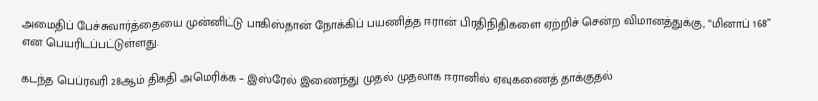அமைதிப் பேச்சுவார்த்தையை முன்னிட்டு பாகிஸ்தான் நோக்கிப் பயணித்த ஈரான் பிரதிநிதிகளை ஏற்றிச் சென்ற விமானத்துக்கு, “மினாப் 168” என பெயரிடப்பட்டுள்ளது.

கடந்த பெப்ரவரி 28ஆம் திகதி அமெரிக்க – இஸ்ரேல் இணைந்து முதல் முதலாக ஈரானில் ஏவுகணைத் தாக்குதல்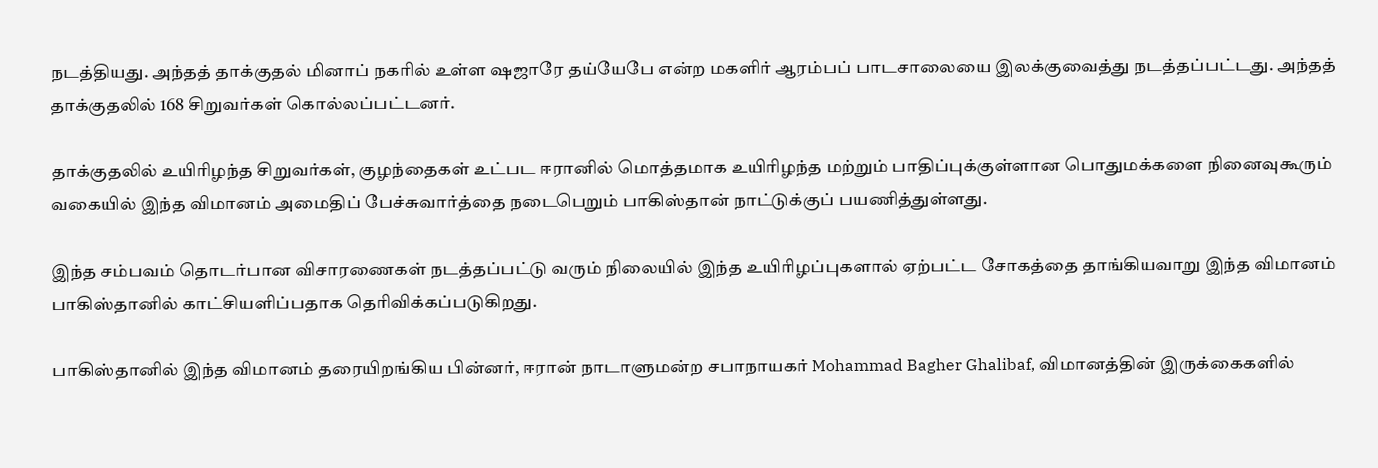நடத்தியது. அந்தத் தாக்குதல் மினாப் நகரில் உள்ள ஷஜாரே தய்யேபே என்ற மகளிர் ஆரம்பப் பாடசாலையை இலக்குவைத்து நடத்தப்பட்டது. அந்தத் தாக்குதலில் 168 சிறுவர்கள் கொல்லப்பட்டனர்.

தாக்குதலில் உயிரிழந்த சிறுவர்கள், குழந்தைகள் உட்பட ஈரானில் மொத்தமாக உயிரிழந்த மற்றும் பாதிப்புக்குள்ளான பொதுமக்களை நினைவுகூரும் வகையில் இந்த விமானம் அமைதிப் பேச்சுவார்த்தை நடைபெறும் பாகிஸ்தான் நாட்டுக்குப் பயணித்துள்ளது.

இந்த சம்பவம் தொடர்பான விசாரணைகள் நடத்தப்பட்டு வரும் நிலையில் இந்த உயிரிழப்புகளால் ஏற்பட்ட சோகத்தை தாங்கியவாறு இந்த விமானம் பாகிஸ்தானில் காட்சியளிப்பதாக தெரிவிக்கப்படுகிறது.

பாகிஸ்தானில் இந்த விமானம் தரையிறங்கிய பின்னர், ஈரான் நாடாளுமன்ற சபாநாயகர் Mohammad Bagher Ghalibaf, விமானத்தின் இருக்கைகளில்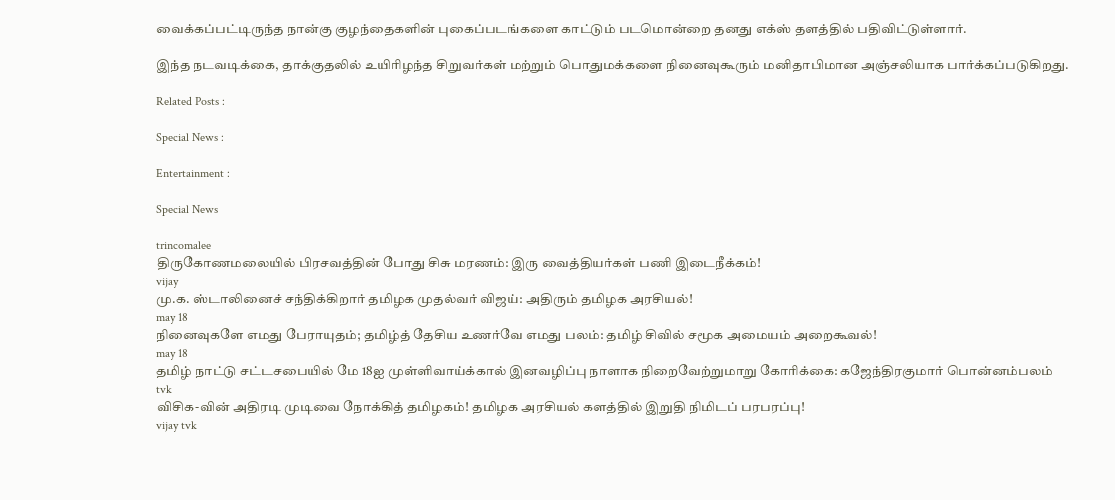வைக்கப்பட்டிருந்த நான்கு குழந்தைகளின் புகைப்படங்களை காட்டும் படமொன்றை தனது எக்ஸ் தளத்தில் பதிவிட்டுள்ளார்.

இந்த நடவடிக்கை, தாக்குதலில் உயிரிழந்த சிறுவர்கள் மற்றும் பொதுமக்களை நினைவுகூரும் மனிதாபிமான அஞ்சலியாக பார்க்கப்படுகிறது.

Related Posts :

Special News :

Entertainment :

Special News

trincomalee
திருகோணமலையில் பிரசவத்தின் போது சிசு மரணம்: இரு வைத்தியர்கள் பணி இடைநீக்கம்!
vijay
மு.க. ஸ்டாலினைச் சந்திக்கிறார் தமிழக முதல்வர் விஜய்: அதிரும் தமிழக அரசியல்!
may 18
நினைவுகளே எமது பேராயுதம்; தமிழ்த் தேசிய உணர்வே எமது பலம்: தமிழ் சிவில் சமூக அமையம் அறைகூவல்!
may 18
தமிழ் நாட்டு சட்டசபையில் மே 18ஐ முள்ளிவாய்க்கால் இனவழிப்பு நாளாக நிறைவேற்றுமாறு கோரிக்கை: கஜேந்திரகுமார் பொன்னம்பலம்
tvk
விசிக-வின் அதிரடி முடிவை நோக்கித் தமிழகம்! தமிழக அரசியல் களத்தில் இறுதி நிமிடப் பரபரப்பு!
vijay tvk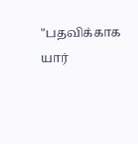"பதவிக்காக யார்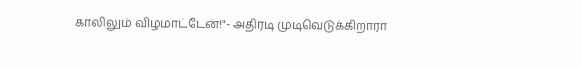காலிலும் விழமாட்டேன்!"- அதிரடி முடிவெடுக்கிறாரா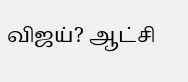விஜய்? ஆட்சி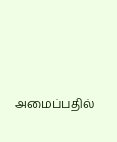அமைப்பதில்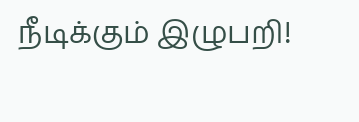நீடிக்கும் இழுபறி!